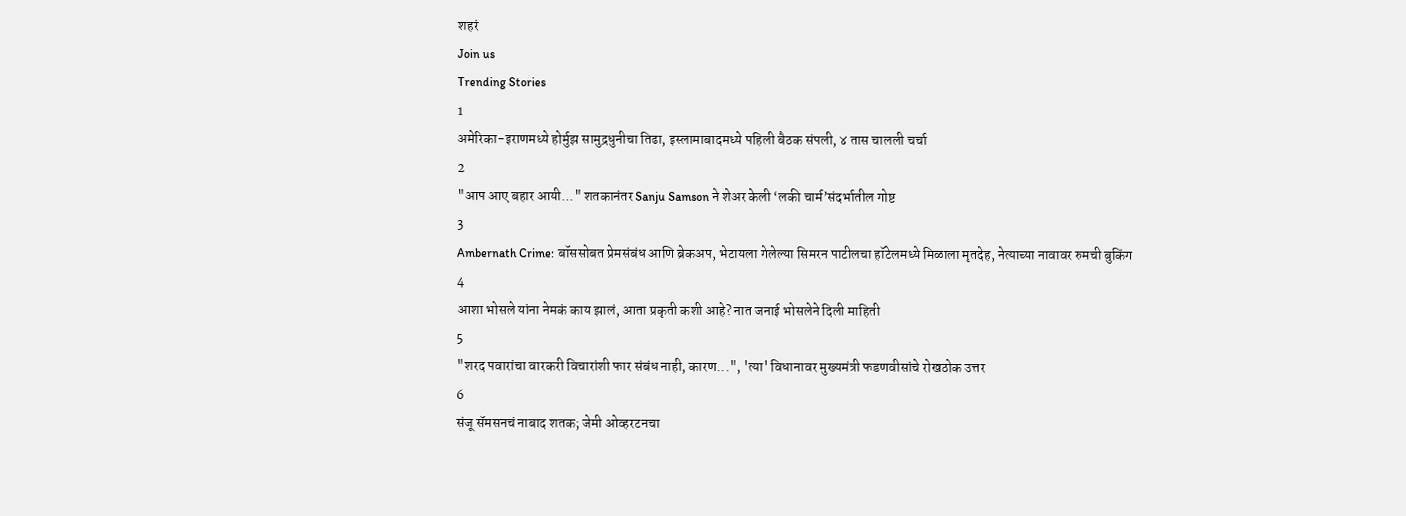शहरं
Join us
Trending Stories
1
अमेरिका-इराणमध्ये होर्मुझ सामुद्रधुनीचा तिढा, इस्लामाबादमध्ये पहिली बैठक संपली, ४ तास चालली चर्चा
2
"आप आए बहार आयी..." शतकानंतर Sanju Samson ने शेअर केली ‘लकी चार्म’संदर्भातील गोष्ट
3
Ambernath Crime: बॉससोबत प्रेमसंबंध आणि ब्रेकअप, भेटायला गेलेल्या सिमरन पाटीलचा हॉटेलमध्ये मिळाला मृतदेह, नेत्याच्या नावावर रुमची बुकिंग
4
आशा भोसले यांना नेमकं काय झालं, आता प्रकृती कशी आहे? नात जनाई भोसलेने दिली माहिती
5
"शरद पवारांचा वारकरी विचारांशी फार संबंध नाही, कारण...", 'त्या' विधानावर मुख्यमंत्री फडणवीसांचे रोखठोक उत्तर
6
संजू सॅमसनचं नाबाद शतक; जेमी ओव्हरटनचा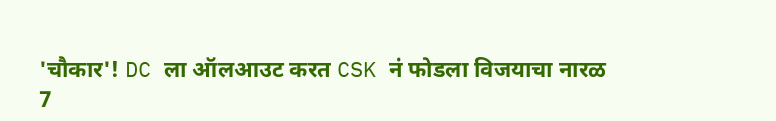'चौकार'! DC ला ऑलआउट करत CSK नं फोडला विजयाचा नारळ
7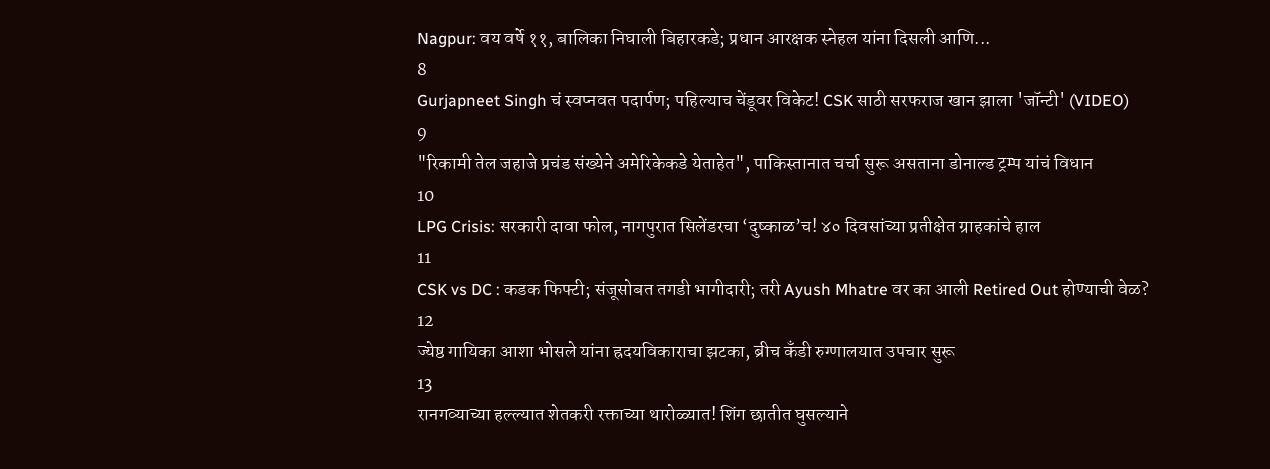Nagpur: वय वर्षे ११, बालिका निघाली बिहारकडे; प्रधान आरक्षक स्नेहल यांना दिसली आणि...
8
Gurjapneet Singh चं स्वप्नवत पदार्पण; पहिल्याच चेंडूवर विकेट! CSK साठी सरफराज खान झाला 'जॉन्टी' (VIDEO)
9
"रिकामी तेल जहाजे प्रचंड संख्येने अमेरिकेकडे येताहेत", पाकिस्तानात चर्चा सुरू असताना डोनाल्ड ट्रम्प यांचं विधान
10
LPG Crisis: सरकारी दावा फोल, नागपुरात सिलेंडरचा ‘दुष्काळ’च! ४० दिवसांच्या प्रतीक्षेत ग्राहकांचे हाल
11
CSK vs DC : कडक फिफ्टी; संजूसोबत तगडी भागीदारी; तरी Ayush Mhatre वर का आली Retired Out होण्याची वेळ?
12
ज्येष्ठ गायिका आशा भोसले यांना ह्रदयविकाराचा झटका, ब्रीच कँडी रुग्णालयात उपचार सुरू
13
रानगव्याच्या हल्ल्यात शेतकरी रक्ताच्या थारोळ्यात! शिंग छातीत घुसल्याने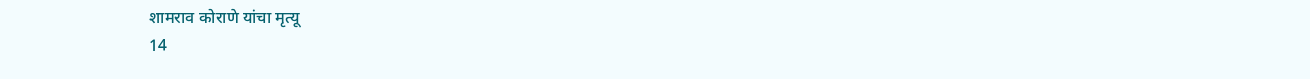शामराव कोराणे यांचा मृत्यू
14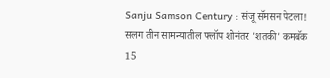Sanju Samson Century : संजू सॅमसन पेटला! सलग तीन सामन्यातील फ्लॉप शोनंतर 'शतकी' कमबॅक
15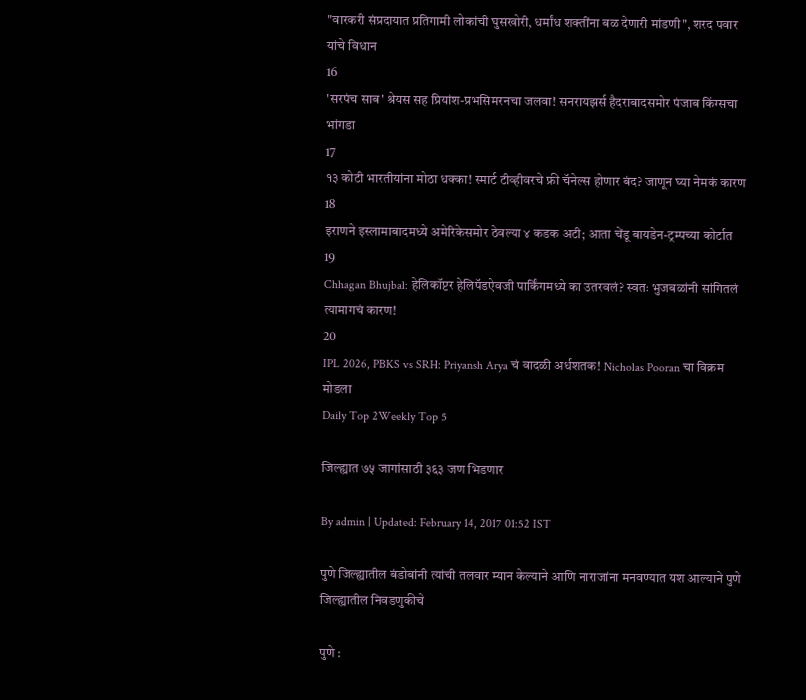"वारकरी संप्रदायात प्रतिगामी लोकांची घुसखोरी, धर्मांध शक्तींना बळ देणारी मांडणी", शरद पवार यांचे विधान
16
'सरपंच साब' श्रेयस सह प्रियांश-प्रभसिमरनचा जलवा! सनरायझर्स हैदराबादसमोर पंजाब किंग्सचा भांगडा
17
१३ कोटी भारतीयांना मोठा धक्का! स्मार्ट टीव्हीवरचे फ्री चॅनेल्स होणार बंद? जाणून घ्या नेमकं कारण
18
इराणने इस्लामाबादमध्ये अमेरिकेसमोर ठेवल्या ४ कडक अटी; आता चेंडू बायडेन-ट्रम्पच्या कोर्टात
19
Chhagan Bhujbal: हेलिकॉप्टर हेलिपॅडऐवजी पार्किंगमध्ये का उतरवलं? स्वतः भुजबळांनी सांगितलं त्यामागचं कारण!
20
IPL 2026, PBKS vs SRH: Priyansh Arya चं वादळी अर्धशतक! Nicholas Pooran चा विक्रम मोडला
Daily Top 2Weekly Top 5

जिल्ह्यात ७५ जागांसाठी ३६३ जण भिडणार

By admin | Updated: February 14, 2017 01:52 IST

पुणे जिल्ह्यातील बंडोबांनी त्यांची तलवार म्यान केल्याने आणि नाराजांना मनवण्यात यश आल्याने पुणे जिल्ह्यातील निवडणुकीचे

पुणे :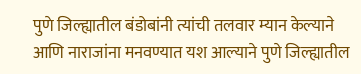पुणे जिल्ह्यातील बंडोबांनी त्यांची तलवार म्यान केल्याने आणि नाराजांना मनवण्यात यश आल्याने पुणे जिल्ह्यातील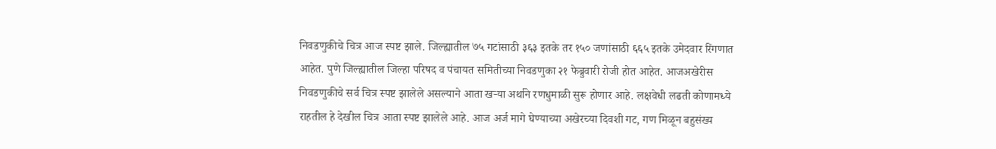निवडणुकीचे चित्र आज स्पष्ट झाले. जिल्ह्यातील ७५ गटांसाठी ३६३ इतके तर १५० जणांसाठी ६६५ इतके उमेदवार रिंगणात आहेत. पुणे जिल्ह्यातील जिल्हा परिषद व पंचायत समितीच्या निवडणुका २१ फेब्रुवारी रोजी होत आहेत. आजअखेरीस निवडणुकीचे सर्व चित्र स्पष्ट झालेले असल्याने आता खऱ्या अर्थाने रणधुमाळी सुरू होणार आहे. लक्षवेधी लढती कोणामध्ये राहतील हे देखील चित्र आता स्पष्ट झालेले आहे. आज अर्ज मागे घेण्याच्या अखेरच्या दिवशी गट, गण मिळून बहुसंख्य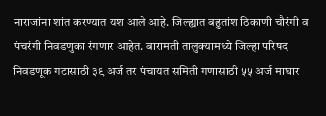नाराजांना शांत करण्यात यश आले आहे. जिल्ह्यात बहुतांश ठिकाणी चौरंगी व पंचरंगी निवडणुका रंगणार आहेत. बारामती तालुक्यामध्ये जिल्हा परिषद निवडणूक गटासाठी ३९ अर्ज तर पंचायत समिती गणासाठी ५५ अर्ज माघार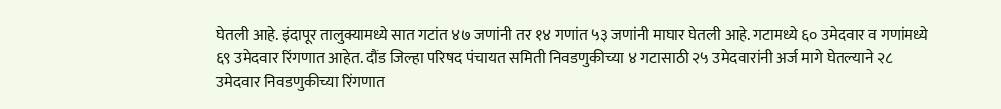घेतली आहे. इंदापूर तालुक्यामध्ये सात गटांत ४७ जणांनी तर १४ गणांत ५३ जणांनी माघार घेतली आहे. गटामध्ये ६० उमेदवार व गणांमध्ये ६९ उमेदवार रिंगणात आहेत. दौंड जिल्हा परिषद पंचायत समिती निवडणुकीच्या ४ गटासाठी २५ उमेदवारांनी अर्ज मागे घेतल्याने २८ उमेदवार निवडणुकीच्या रिंगणात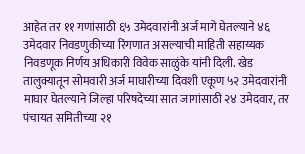आहेत तर ११ गणांसाठी ६५ उमेदवारांनी अर्ज मागे घेतल्याने ४६ उमेदवार निवडणुकीच्या रिंगणात असल्याची माहिती सहाय्यक निवडणूक निर्णय अधिकारी विवेक साळुंके यांनी दिली. खेड तालुक्यातून सोमवारी अर्ज माघारीच्या दिवशी एकूण ५२ उमेदवारांनी माघार घेतल्याने जिल्हा परिषदेच्या सात जागांसाठी २४ उमेदवार, तर पंचायत समितीच्या २१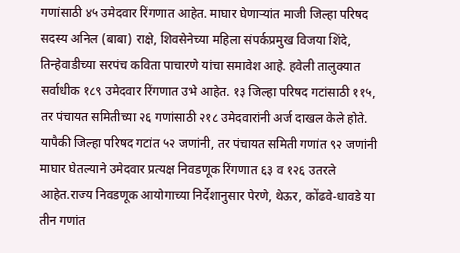गणांसाठी ४५ उमेदवार रिंगणात आहेत. माघार घेणाऱ्यांत माजी जिल्हा परिषद सदस्य अनिल (बाबा) राक्षे, शिवसेनेच्या महिला संपर्कप्रमुख विजया शिंदे, तिन्हेवाडीच्या सरपंच कविता पाचारणे यांचा समावेश आहे. हवेली तालुक्यात सर्वाधीक १८९ उमेदवार रिंगणात उभे आहेत. १३ जिल्हा परिषद गटांसाठी ११५, तर पंचायत समितीच्या २६ गणांसाठी २१८ उमेदवारांनी अर्ज दाखल केले होते. यापैकी जिल्हा परिषद गटांत ५२ जणांनी, तर पंचायत समिती गणांत ९२ जणांनी माघार घेतल्याने उमेदवार प्रत्यक्ष निवडणूक रिंगणात ६३ व १२६ उतरले आहेत.राज्य निवडणूक आयोगाच्या निर्देशानुसार पेरणे, थेऊर, कोंढवे-धावडे या तीन गणांत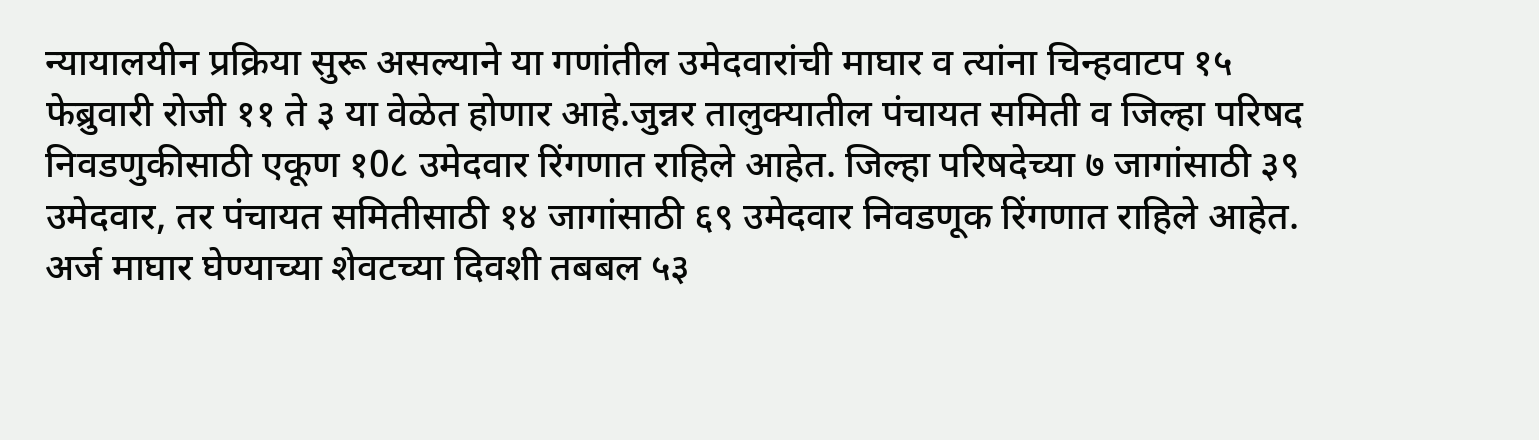न्यायालयीन प्रक्रिया सुरू असल्याने या गणांतील उमेदवारांची माघार व त्यांना चिन्हवाटप १५ फेब्रुवारी रोजी ११ ते ३ या वेळेत होणार आहे.जुन्नर तालुक्यातील पंचायत समिती व जिल्हा परिषद निवडणुकीसाठी एकूण १0८ उमेदवार रिंगणात राहिले आहेत. जिल्हा परिषदेच्या ७ जागांसाठी ३९ उमेदवार, तर पंचायत समितीसाठी १४ जागांसाठी ६९ उमेदवार निवडणूक रिंगणात राहिले आहेत. अर्ज माघार घेण्याच्या शेवटच्या दिवशी तबबल ५३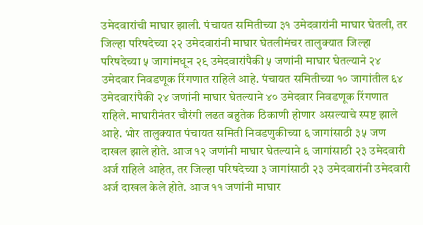उमेदवारांची माघार झाली. पंचायत समितीच्या ३१ उमेदवारांनी माघार घेतली, तर जिल्हा परिषदेच्या २२ उमेदवारांनी माघार घेतलीमंचर तालुक्यात जिल्हा परिषदेच्या ५ जागांमधून २९ उमेदवारांपैकी ५ जणांनी माघार घेतल्याने २४ उमेदवार निवडणूक रिंगणात राहिले आहे. पंचायत समितीच्या १० जागांतील ६४ उमेदवारांपैकी २४ जणांनी माघार घेतल्याने ४० उमेदवार निवडणूक रिंगणात राहिले. माघारीनंतर चौरंगी लढत बहुतेक ठिकाणी होणार असल्याचे स्पष्ट झाले आहे. भोर तालुक्यात पंचायत समिती निवडणुकीच्या ६ जागांसाठी ३५ जण दाखल झाले होते. आज १२ जणांनी माघार घेतल्याने ६ जागांसाठी २३ उमेदवारी अर्ज राहिले आहेत, तर जिल्हा परिषदेच्या ३ जागांसाठी २३ उमेदवारांनी उमेदवारी अर्ज दाखल केले होते. आज ११ जणांनी माघार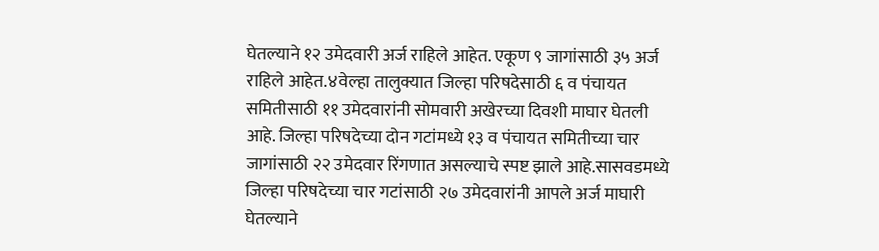घेतल्याने १२ उमेदवारी अर्ज राहिले आहेत. एकूण ९ जागांसाठी ३५ अर्ज राहिले आहेत.४वेल्हा तालुक्यात जिल्हा परिषदेसाठी ६ व पंचायत समितीसाठी ११ उमेदवारांनी सोमवारी अखेरच्या दिवशी माघार घेतली आहे. जिल्हा परिषदेच्या दोन गटांमध्ये १३ व पंचायत समितीच्या चार जागांसाठी २२ उमेदवार रिंगणात असल्याचे स्पष्ट झाले आहे.सासवडमध्ये जिल्हा परिषदेच्या चार गटांसाठी २७ उमेदवारांनी आपले अर्ज माघारी घेतल्याने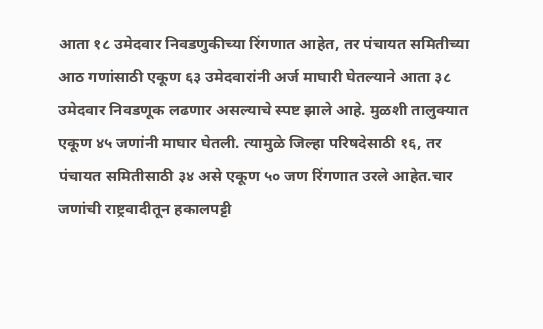आता १८ उमेदवार निवडणुकीच्या रिंगणात आहेत, तर पंचायत समितीच्या आठ गणांसाठी एकूण ६३ उमेदवारांनी अर्ज माघारी घेतल्याने आता ३८ उमेदवार निवडणूक लढणार असल्याचे स्पष्ट झाले आहे. मुळशी तालुक्यात एकूण ४५ जणांनी माघार घेतली. त्यामुळे जिल्हा परिषदेसाठी १६, तर पंचायत समितीसाठी ३४ असे एकूण ५० जण रिंगणात उरले आहेत.चार जणांची राष्ट्रवादीतून हकालपट्टी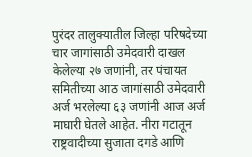पुरंदर तालुक्यातील जिल्हा परिषदेच्या चार जागांसाठी उमेदवारी दाखल केलेल्या २७ जणांनी, तर पंचायत समितीच्या आठ जागांसाठी उमेदवारी अर्ज भरलेल्या ६३ जणांनी आज अर्ज माघारी घेतले आहेत. नीरा गटातून राष्ट्रवादीच्या सुजाता दगडे आणि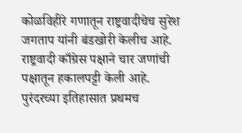कोळविहीरे गणातून राष्ट्रवादीचेच सुरेश जगताप यांनी बंडखोरी केलीच आहे. राष्ट्रवादी काँग्रेस पक्षाने चार जणांची पक्षातून हकालपट्टी केली आहे. पुरंदरच्या इतिहासात प्रथमच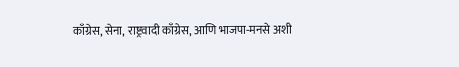काँग्रेस, सेना, राष्ट्रवादी काँग्रेस, आणि भाजपा-मनसे अशी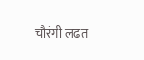चौरंगी लढत